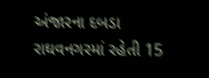અંજારના દબડા રાઘવનગરમાં રહેતી 15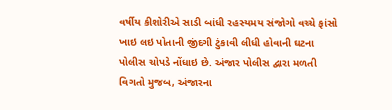વર્ષીય કીશોરીએ સાડી બાંધી રહસ્યમય સંજોગો વચ્ચે ફાંસો ખાઇ લઇ પોતાની જીંદગી ટુંકાવી લીધી હોવાની ઘટના પોલીસ ચોપડે નોંધાઇ છે. અંજાર પોલીસ દ્વારા મળતી વિગતો મુજબ, અંજારના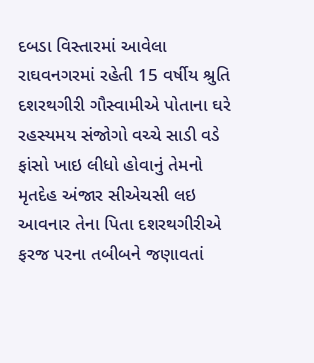દબડા વિસ્તારમાં આવેલા રાઘવનગરમાં રહેતી 15 વર્ષીય શ્રુતિ દશરથગીરી ગૌસ્વામીએ પોતાના ઘરે રહસ્યમય સંજોગો વચ્ચે સાડી વડે ફાંસો ખાઇ લીધો હોવાનું તેમનો મૃતદેહ અંજાર સીએચસી લઇ આવનાર તેના પિતા દશરથગીરીએ ફરજ પરના તબીબને જણાવતાં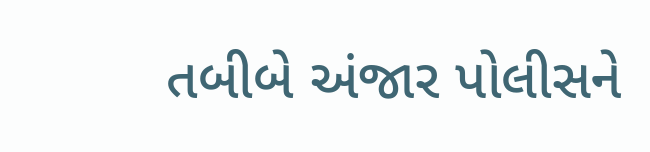તબીબે અંજાર પોલીસને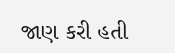જાણ કરી હતી